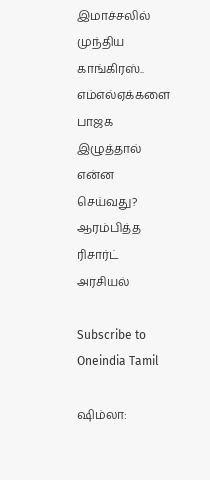இமாச்சலில் முந்திய காங்கிரஸ்.. எம்எல்ஏக்களை பாஜக இழுத்தால் என்ன செய்வது? ஆரம்பித்த ரிசார்ட் அரசியல்

Subscribe to Oneindia Tamil

ஷிம்லா: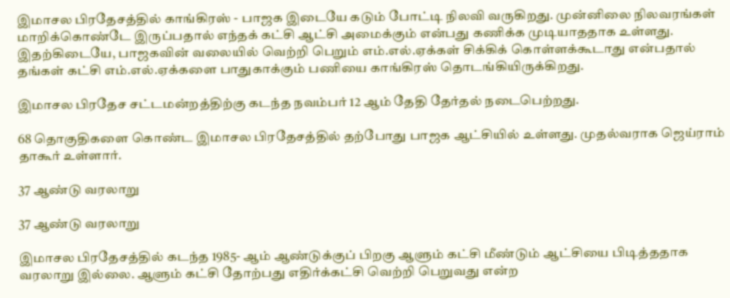இமாசல பிரதேசத்தில் காங்கிரஸ் - பாஜக இடையே கடும் போட்டி நிலவி வருகிறது. முன்னிலை நிலவரங்கள் மாறிக்கொண்டே இருப்பதால் எந்தக் கட்சி ஆட்சி அமைக்கும் என்பது கணிக்க முடியாததாக உள்ளது. இதற்கிடையே, பாஜகவின் வலையில் வெற்றி பெறும் எம்.எல்.ஏக்கள் சிக்கிக் கொள்ளக்கூடாது என்பதால் தங்கள் கட்சி எம்.எல்.ஏக்களை பாதுகாக்கும் பணியை காங்கிரஸ் தொடங்கியிருக்கிறது.

இமாசல பிரதேச சட்டமன்றத்திற்கு கடந்த நவம்பர் 12 ஆம் தேதி தேர்தல் நடைபெற்றது.

68 தொகுதிகளை கொண்ட இமாசல பிரதேசத்தில் தற்போது பாஜக ஆட்சியில் உள்ளது. முதல்வராக ஜெய்ராம் தாகூர் உள்ளார்.

37 ஆண்டு வரலாறு

37 ஆண்டு வரலாறு

இமாசல பிரதேசத்தில் கடந்த 1985- ஆம் ஆண்டுக்குப் பிறகு ஆளும் கட்சி மீண்டும் ஆட்சியை பிடித்ததாக வரலாறு இல்லை. ஆளும் கட்சி தோற்பது எதிர்க்கட்சி வெற்றி பெறுவது என்ற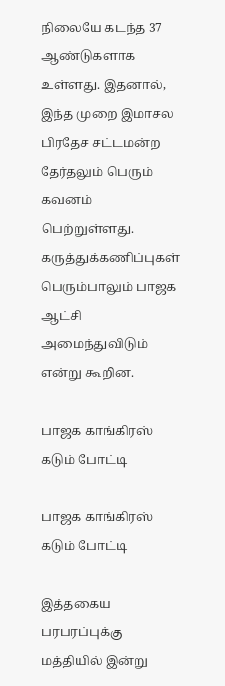நிலையே கடந்த 37 ஆண்டுகளாக உள்ளது. இதனால், இந்த முறை இமாசல பிரதேச சட்டமன்ற தேர்தலும் பெரும் கவனம் பெற்றுள்ளது. கருத்துக்கணிப்புகள் பெரும்பாலும் பாஜக ஆட்சி அமைந்துவிடும் என்று கூறின.

பாஜக காங்கிரஸ் கடும் போட்டி

பாஜக காங்கிரஸ் கடும் போட்டி

இத்தகைய பரபரப்புக்கு மத்தியில் இன்று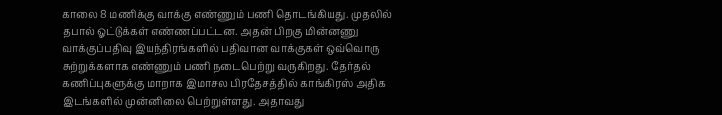காலை 8 மணிக்கு வாக்கு எண்ணும் பணி தொடங்கியது. முதலில் தபால் ஓட்டுக்கள் எண்ணப்பட்டன. அதன் பிறகு மின்னணு வாக்குப்பதிவு இயந்திரங்களில் பதிவான வாக்குகள் ஒவ்வொரு சுற்றுக்களாக எண்ணும் பணி நடைபெற்று வருகிறது. தேர்தல் கணிப்புகளுக்கு மாறாக இமாசல பிரதேசத்தில் காங்கிரஸ் அதிக இடங்களில் முன்னிலை பெற்றுள்ளது. அதாவது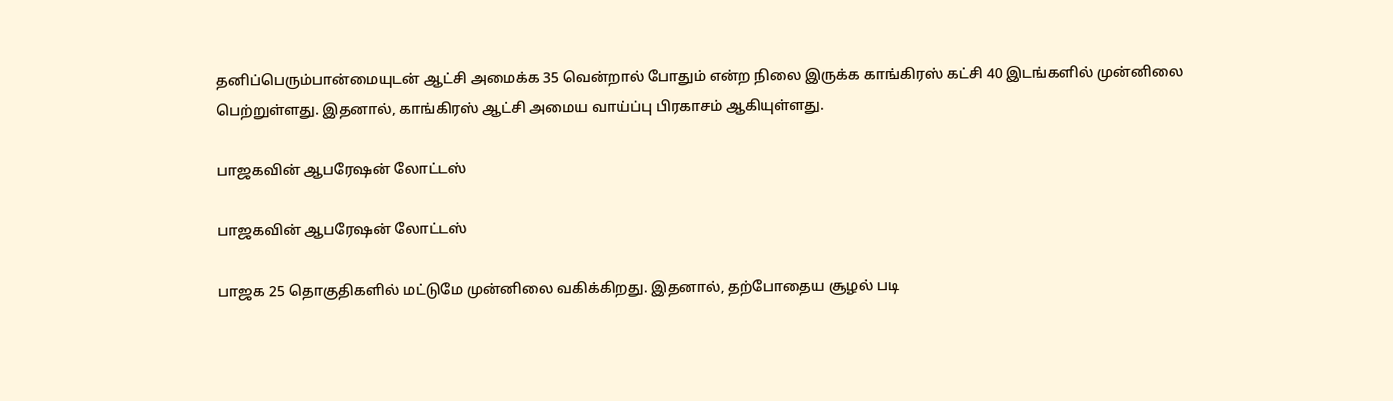தனிப்பெரும்பான்மையுடன் ஆட்சி அமைக்க 35 வென்றால் போதும் என்ற நிலை இருக்க காங்கிரஸ் கட்சி 40 இடங்களில் முன்னிலை பெற்றுள்ளது. இதனால், காங்கிரஸ் ஆட்சி அமைய வாய்ப்பு பிரகாசம் ஆகியுள்ளது.

பாஜகவின் ஆபரேஷன் லோட்டஸ்

பாஜகவின் ஆபரேஷன் லோட்டஸ்

பாஜக 25 தொகுதிகளில் மட்டுமே முன்னிலை வகிக்கிறது. இதனால், தற்போதைய சூழல் படி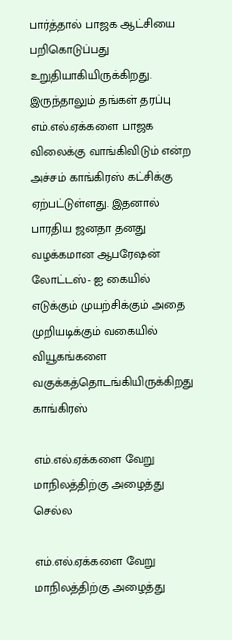பார்த்தால் பாஜக ஆட்சியை பறிகொடுப்பது உறுதியாகியிருக்கிறது. இருந்தாலும் தங்கள் தரப்பு எம்.எல்.ஏக்களை பாஜக விலைக்கு வாங்கிவிடும் என்ற அச்சம் காங்கிரஸ் கட்சிக்கு ஏற்பட்டுள்ளது. இதனால் பாரதிய ஜனதா தனது வழக்கமான ஆபரேஷன் லோட்டஸ்- ஐ கையில் எடுக்கும் முயற்சிக்கும் அதை முறியடிக்கும் வகையில் வியூகங்களை வகுக்கத்தொடங்கியிருக்கிறது காங்கிரஸ்

எம்.எல்.ஏக்களை வேறு மாநிலத்திற்கு அழைத்து செல்ல

எம்.எல்.ஏக்களை வேறு மாநிலத்திற்கு அழைத்து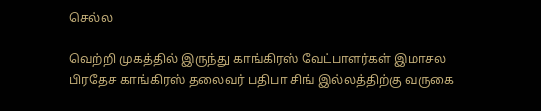செல்ல

வெற்றி முகத்தில் இருந்து காங்கிரஸ் வேட்பாளர்கள் இமாசல பிரதேச காங்கிரஸ் தலைவர் பதிபா சிங் இல்லத்திற்கு வருகை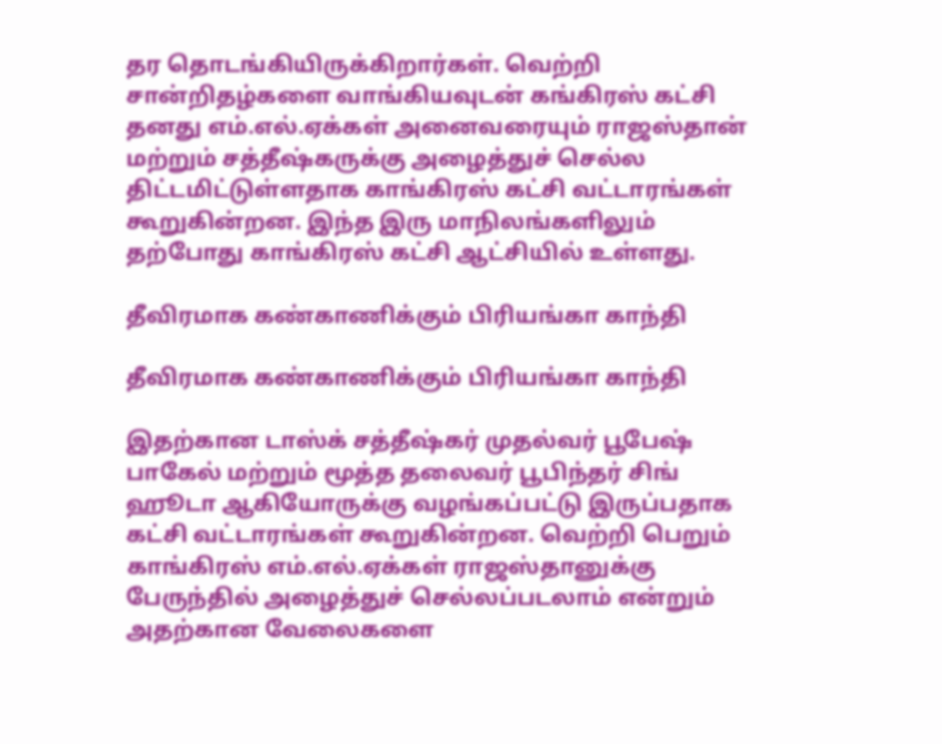தர தொடங்கியிருக்கிறார்கள். வெற்றி சான்றிதழ்களை வாங்கியவுடன் கங்கிரஸ் கட்சி தனது எம்.எல்.ஏக்கள் அனைவரையும் ராஜஸ்தான் மற்றும் சத்தீஷ்கருக்கு அழைத்துச் செல்ல திட்டமிட்டுள்ளதாக காங்கிரஸ் கட்சி வட்டாரங்கள் கூறுகின்றன. இந்த இரு மாநிலங்களிலும் தற்போது காங்கிரஸ் கட்சி ஆட்சியில் உள்ளது.

தீவிரமாக கண்காணிக்கும் பிரியங்கா காந்தி

தீவிரமாக கண்காணிக்கும் பிரியங்கா காந்தி

இதற்கான டாஸ்க் சத்தீஷ்கர் முதல்வர் பூபேஷ் பாகேல் மற்றும் மூத்த தலைவர் பூபிந்தர் சிங் ஹூடா ஆகியோருக்கு வழங்கப்பட்டு இருப்பதாக கட்சி வட்டாரங்கள் கூறுகின்றன. வெற்றி பெறும் காங்கிரஸ் எம்.எல்.ஏக்கள் ராஜஸ்தானுக்கு பேருந்தில் அழைத்துச் செல்லப்படலாம் என்றும் அதற்கான வேலைகளை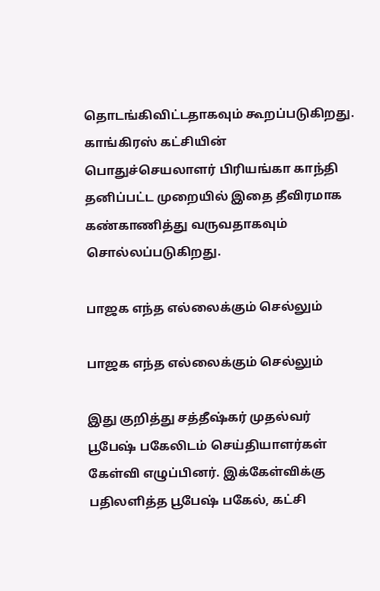தொடங்கிவிட்டதாகவும் கூறப்படுகிறது. காங்கிரஸ் கட்சியின் பொதுச்செயலாளர் பிரியங்கா காந்தி தனிப்பட்ட முறையில் இதை தீவிரமாக கண்காணித்து வருவதாகவும் சொல்லப்படுகிறது.

பாஜக எந்த எல்லைக்கும் செல்லும்

பாஜக எந்த எல்லைக்கும் செல்லும்

இது குறித்து சத்தீஷ்கர் முதல்வர் பூபேஷ் பகேலிடம் செய்தியாளர்கள் கேள்வி எழுப்பினர். இக்கேள்விக்கு பதிலளித்த பூபேஷ் பகேல், கட்சி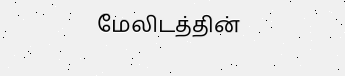மேலிடத்தின்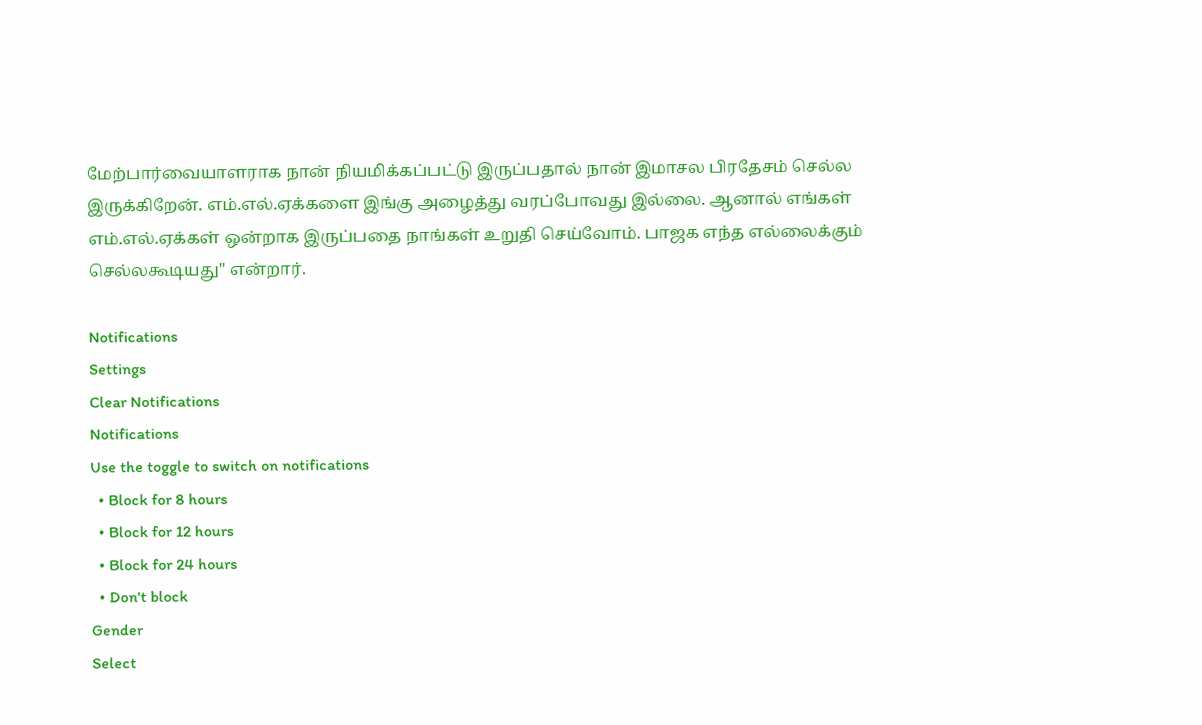மேற்பார்வையாளராக நான் நியமிக்கப்பட்டு இருப்பதால் நான் இமாசல பிரதேசம் செல்ல இருக்கிறேன். எம்.எல்.ஏக்களை இங்கு அழைத்து வரப்போவது இல்லை. ஆனால் எங்கள் எம்.எல்.ஏக்கள் ஒன்றாக இருப்பதை நாங்கள் உறுதி செய்வோம். பாஜக எந்த எல்லைக்கும் செல்லகூடியது" என்றார்.

Notifications
Settings
Clear Notifications
Notifications
Use the toggle to switch on notifications
  • Block for 8 hours
  • Block for 12 hours
  • Block for 24 hours
  • Don't block
Gender
Select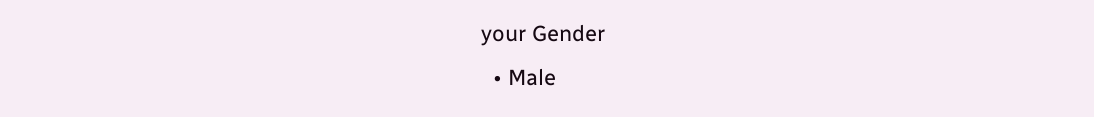your Gender
  • Male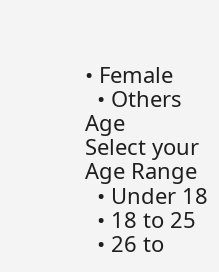• Female
  • Others
Age
Select your Age Range
  • Under 18
  • 18 to 25
  • 26 to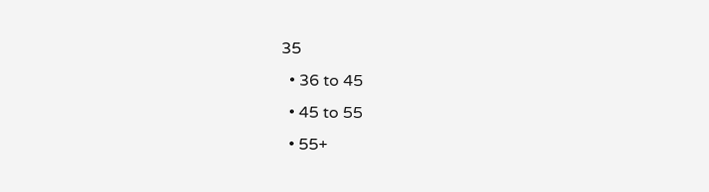35
  • 36 to 45
  • 45 to 55
  • 55+